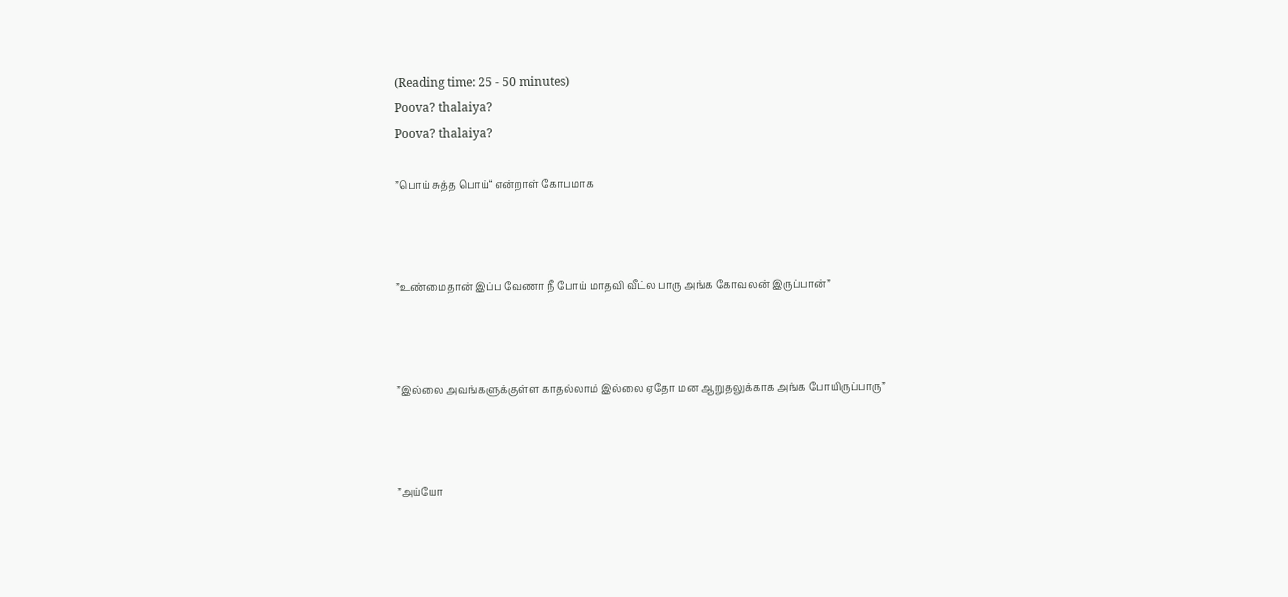(Reading time: 25 - 50 minutes)
Poova? thalaiya?
Poova? thalaiya?

”பொய் சுத்த பொய்“ என்றாள் கோபமாக



”உண்மைதான் இப்ப வேணா நீ போய் மாதவி வீட்ல பாரு அங்க கோவலன் இருப்பான்”



”இல்லை அவங்களுக்குள்ள காதல்லாம் இல்லை ஏதோ மன ஆறுதலுக்காக அங்க போயிருப்பாரு”



”அய்யோ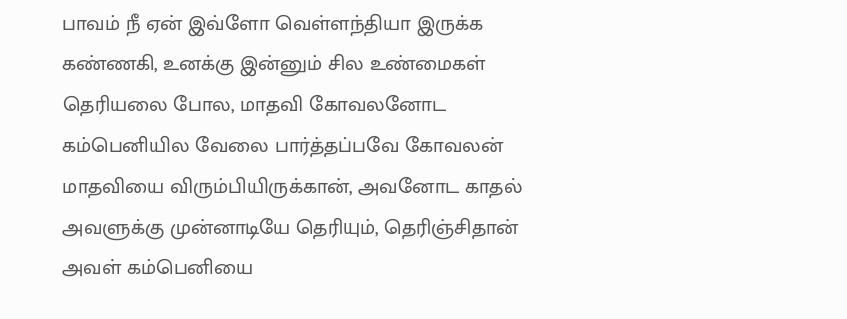பாவம் நீ ஏன் இவ்ளோ வெள்ளந்தியா இருக்க கண்ணகி, உனக்கு இன்னும் சில உண்மைகள் தெரியலை போல, மாதவி கோவலனோட கம்பெனியில வேலை பார்த்தப்பவே கோவலன் மாதவியை விரும்பியிருக்கான், அவனோட காதல் அவளுக்கு முன்னாடியே தெரியும், தெரிஞ்சிதான் அவள் கம்பெனியை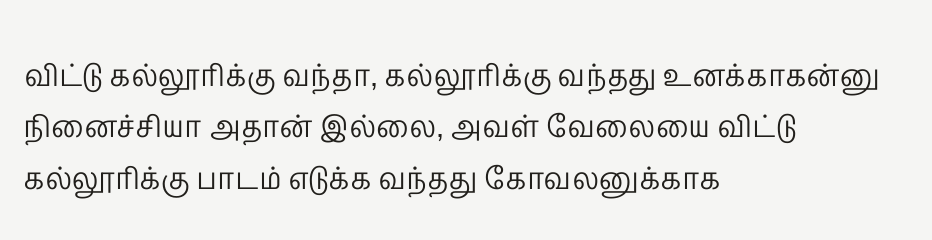விட்டு கல்லூரிக்கு வந்தா, கல்லூரிக்கு வந்தது உனக்காகன்னு நினைச்சியா அதான் இல்லை, அவள் வேலையை விட்டு கல்லூரிக்கு பாடம் எடுக்க வந்தது கோவலனுக்காக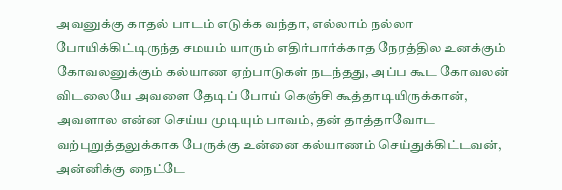அவனுக்கு காதல் பாடம் எடுக்க வந்தா, எல்லாம் நல்லா போயிக்கிட்டிருந்த சமயம் யாரும் எதிர்பார்க்காத நேரத்தில உனக்கும் கோவலனுக்கும் கல்யாண ஏற்பாடுகள் நடந்தது, அப்ப கூட கோவலன் விடலையே அவளை தேடிப் போய் கெஞ்சி கூத்தாடியிருக்கான், அவளால என்ன செய்ய முடியும் பாவம், தன் தாத்தாவோட வற்புறுத்தலுக்காக பேருக்கு உன்னை கல்யாணம் செய்துக்கிட்டவன், அன்னிக்கு நைட்டே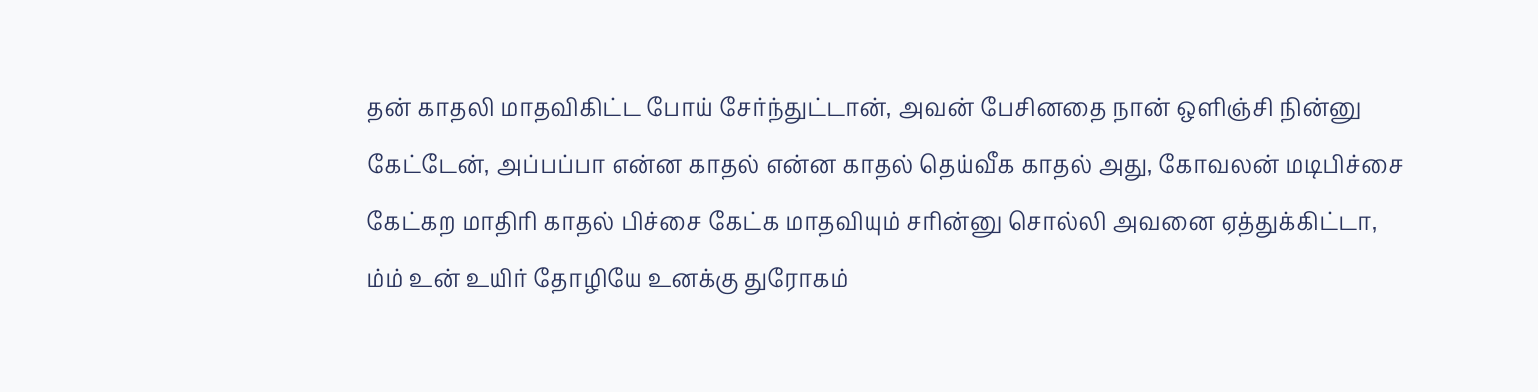தன் காதலி மாதவிகிட்ட போய் சேர்ந்துட்டான், அவன் பேசினதை நான் ஒளிஞ்சி நின்னு கேட்டேன், அப்பப்பா என்ன காதல் என்ன காதல் தெய்வீக காதல் அது, கோவலன் மடிபிச்சை கேட்கற மாதிரி காதல் பிச்சை கேட்க மாதவியும் சரின்னு சொல்லி அவனை ஏத்துக்கிட்டா, ம்ம் உன் உயிர் தோழியே உனக்கு துரோகம்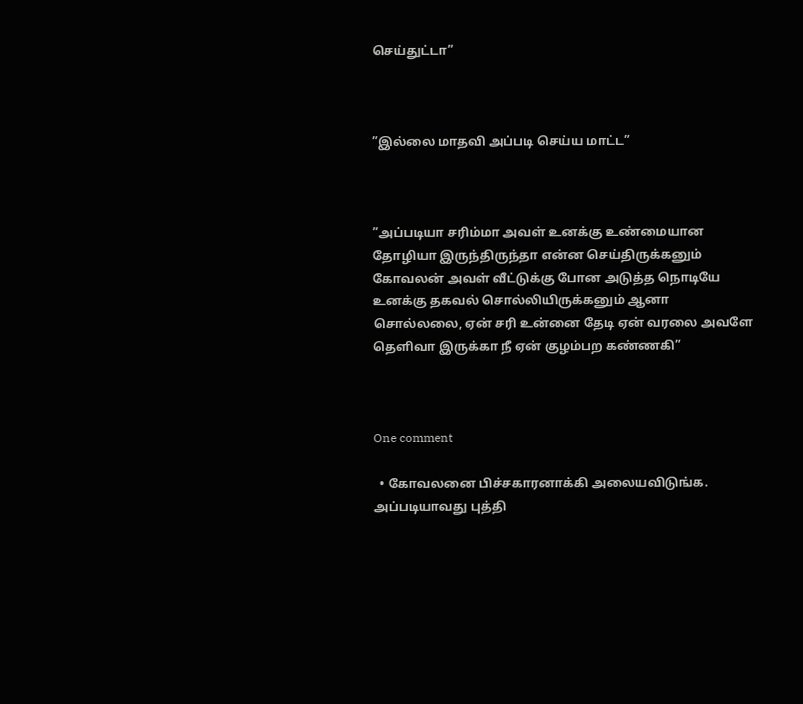செய்துட்டா”



”இல்லை மாதவி அப்படி செய்ய மாட்ட”



”அப்படியா சரிம்மா அவள் உனக்கு உண்மையான தோழியா இருந்திருந்தா என்ன செய்திருக்கனும் கோவலன் அவள் வீட்டுக்கு போன அடுத்த நொடியே உனக்கு தகவல் சொல்லியிருக்கனும் ஆனா சொல்லலை, ஏன் சரி உன்னை தேடி ஏன் வரலை அவளே தெளிவா இருக்கா நீ ஏன் குழம்பற கண்ணகி”



One comment

  • கோவலனை பிச்சகாரனாக்கி அலையவிடுங்க. அப்படியாவது புத்தி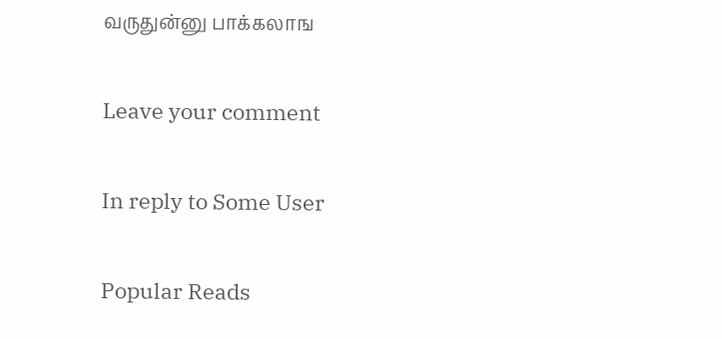வருதுன்னு பாக்கலாங

Leave your comment

In reply to Some User

Popular Reads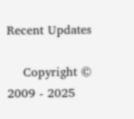Recent Updates

    Copyright © 2009 - 2025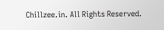Chillzee.in. All Rights Reserved.